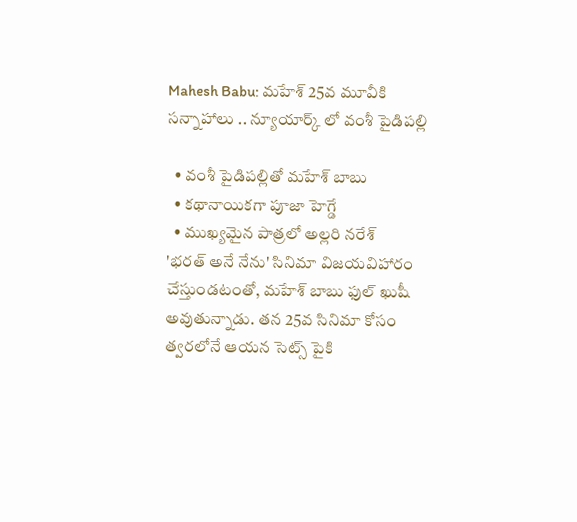Mahesh Babu: మహేశ్ 25వ మూవీకి సన్నాహాలు .. న్యూయార్క్ లో వంశీ పైడిపల్లి

  • వంశీ పైడిపల్లితో మహేశ్ బాబు
  • కథానాయికగా పూజా హెగ్డే
  • ముఖ్యమైన పాత్రలో అల్లరి నరేశ్
'భరత్ అనే నేను' సినిమా విజయవిహారం చేస్తుండటంతో, మహేశ్ బాబు ఫుల్ ఖుషీ అవుతున్నాడు. తన 25వ సినిమా కోసం త్వరలోనే ఆయన సెట్స్ పైకి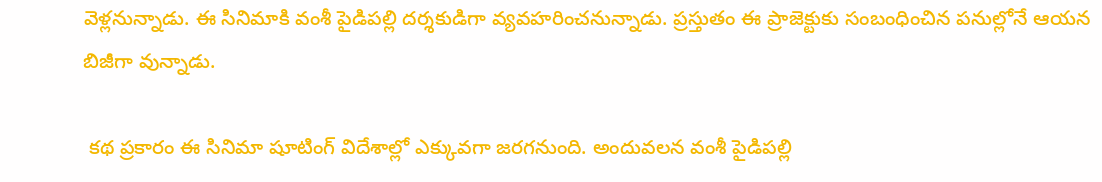వెళ్లనున్నాడు. ఈ సినిమాకి వంశీ పైడిపల్లి దర్శకుడిగా వ్యవహరించనున్నాడు. ప్రస్తుతం ఈ ప్రాజెక్టుకు సంబంధించిన పనుల్లోనే ఆయన బిజీగా వున్నాడు.

 కథ ప్రకారం ఈ సినిమా షూటింగ్ విదేశాల్లో ఎక్కువగా జరగనుంది. అందువలన వంశీ పైడిపల్లి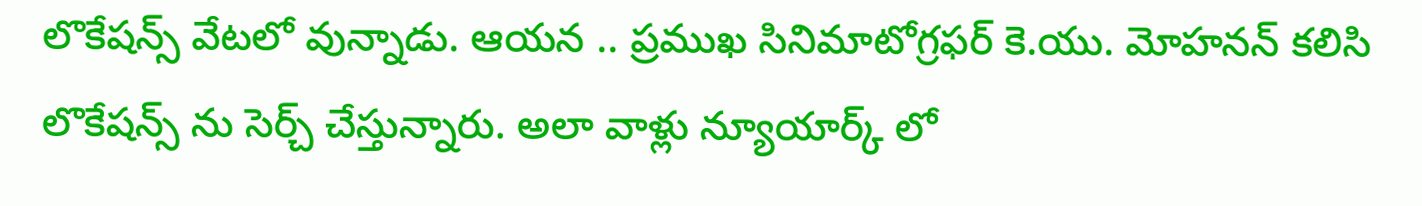లొకేషన్స్ వేటలో వున్నాడు. ఆయన .. ప్రముఖ సినిమాటోగ్రఫర్ కె.యు. మోహనన్ కలిసి లొకేషన్స్ ను సెర్చ్ చేస్తున్నారు. అలా వాళ్లు న్యూయార్క్ లో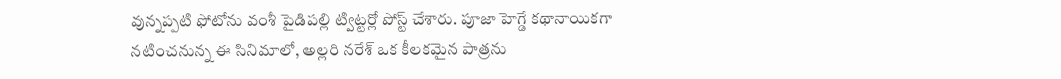వున్నప్పటి ఫోటోను వంశీ పైడిపల్లి ట్విట్టర్లో పోస్ట్ చేశారు. పూజా హెగ్డే కథానాయికగా నటించనున్న ఈ సినిమాలో, అల్లరి నరేశ్ ఒక కీలకమైన పాత్రను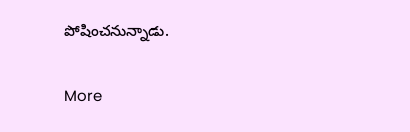పోషించనున్నాడు.

More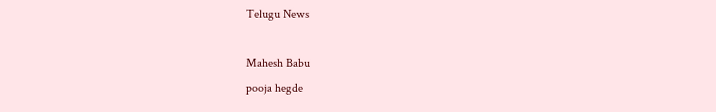Telugu News

Mahesh Babu
pooja hegde